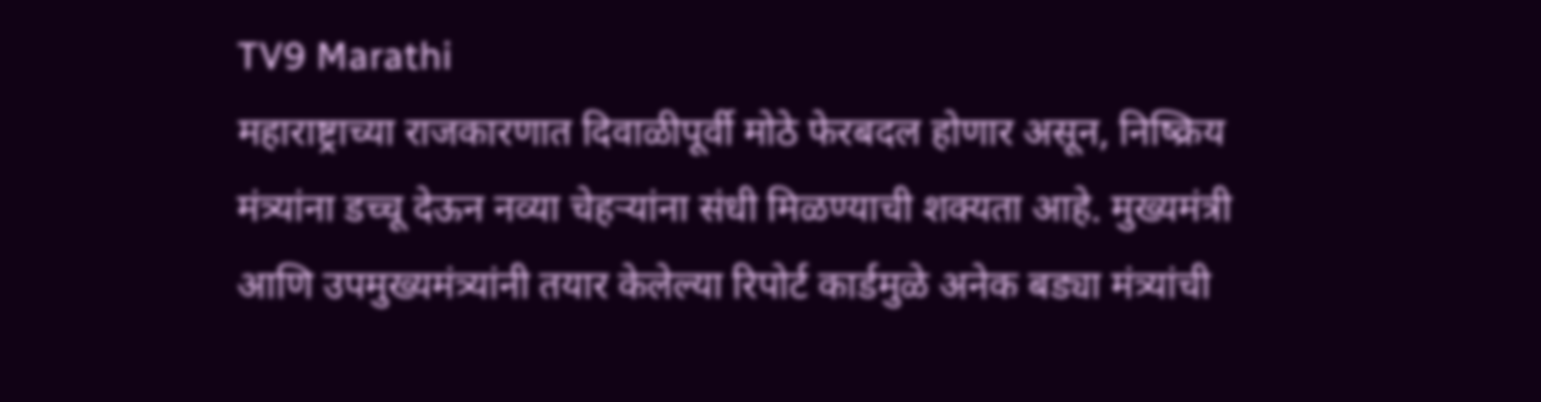TV9 Marathi
महाराष्ट्राच्या राजकारणात दिवाळीपूर्वी मोठे फेरबदल होणार असून, निष्क्रिय मंत्र्यांना डच्चू देऊन नव्या चेहऱ्यांना संधी मिळण्याची शक्यता आहे. मुख्यमंत्री आणि उपमुख्यमंत्र्यांनी तयार केलेल्या रिपोर्ट कार्डमुळे अनेक बड्या मंत्र्यांची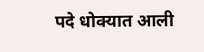पदे धोक्यात आली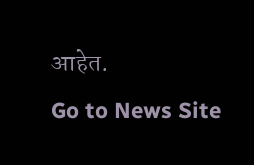आहेत.
Go to News Site